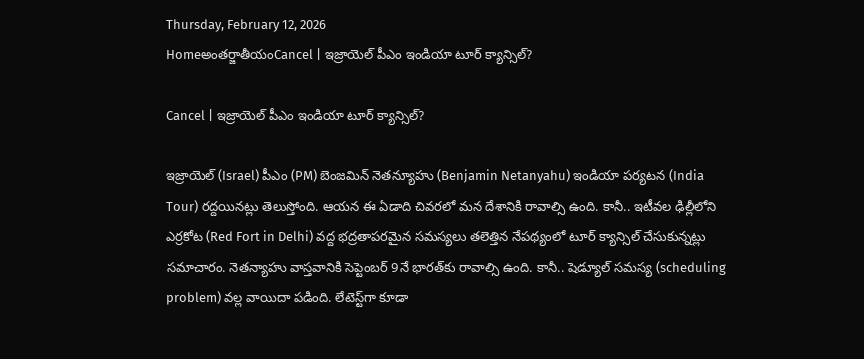Thursday, February 12, 2026
Homeఅంతర్జాతీయంCancel | ఇజ్రాయెల్ పీఎం ఇండియా టూర్ క్యాన్సిల్?

Cancel | ఇజ్రాయెల్ పీఎం ఇండియా టూర్ క్యాన్సిల్?

ఇజ్రాయెల్ (Israel) పీఎం (PM) బెంజమిన్ నెతన్యూహు (Benjamin Netanyahu) ఇండియా పర్యటన (India Tour) రద్దయినట్లు తెలుస్తోంది. ఆయన ఈ ఏడాది చివరలో మన దేశానికి రావాల్సి ఉంది. కానీ.. ఇటీవల ఢిల్లీలోని ఎర్రకోట (Red Fort in Delhi) వద్ద భద్రతాపరమైన సమస్యలు తలెత్తిన నేపథ్యంలో టూర్ క్యాన్సిల్ చేసుకున్నట్లు సమాచారం. నెతన్యాహు వాస్తవానికి సెప్టెంబర్ 9నే భారత్‌కు రావాల్సి ఉంది. కానీ.. షెడ్యూల్ సమస్య (scheduling problem) వల్ల వాయిదా పడింది. లేటెస్ట్‌గా కూడా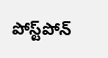పోస్ట్‌పోన్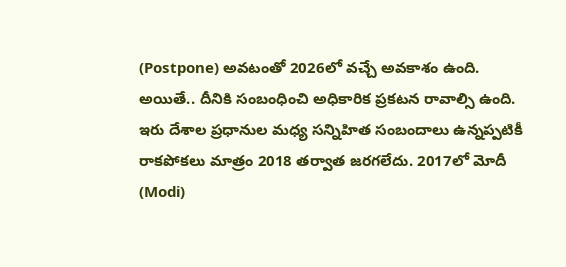(Postpone) అవటంతో 2026లో వచ్చే అవకాశం ఉంది. అయితే.. దీనికి సంబంధించి అధికారిక ప్రకటన రావాల్సి ఉంది. ఇరు దేశాల ప్రధానుల మధ్య సన్నిహిత సంబందాలు ఉన్నప్పటికీ రాకపోకలు మాత్రం 2018 తర్వాత జరగలేదు. 2017లో మోదీ (Modi)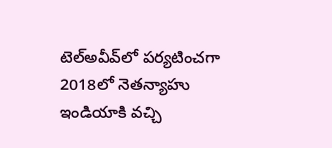టెల్‌అవీవ్‌లో పర్యటించగా 2018లో నెతన్యాహు ఇండియాకి వచ్చి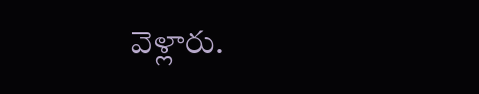వెళ్లారు.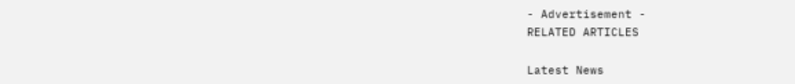- Advertisement -
RELATED ARTICLES

Latest News